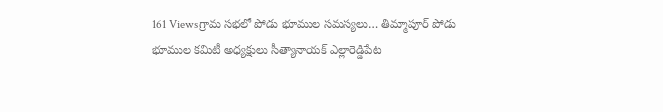161 Viewsగ్రామ సభలో పోడు భూముల సమస్యలు… తిమ్మాపూర్ పోడు భూముల కమిటీ అధ్యక్షులు సీత్యానాయక్ ఎల్లారెడ్డిపేట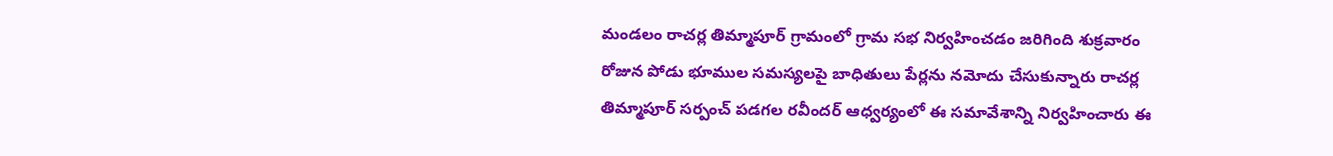మండలం రాచర్ల తిమ్మాపూర్ గ్రామంలో గ్రామ సభ నిర్వహించడం జరిగింది శుక్రవారం రోజున పోడు భూముల సమస్యలపై బాధితులు పేర్లను నమోదు చేసుకున్నారు రాచర్ల తిమ్మాపూర్ సర్పంచ్ పడగల రవీందర్ ఆధ్వర్యంలో ఈ సమావేశాన్ని నిర్వహించారు ఈ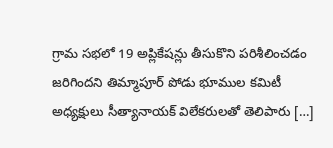గ్రామ సభలో 19 అప్లికేషన్లు తీసుకొని పరిశీలించడం జరిగిందని తిమ్మాపూర్ పోడు భూముల కమిటీ అధ్యక్షులు సీత్యానాయక్ విలేకరులతో తెలిపారు […]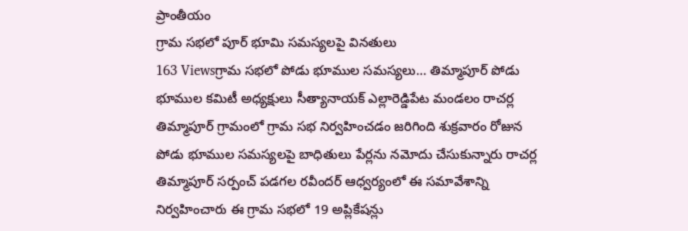ప్రాంతీయం
గ్రామ సభలో పూర్ భూమి సమస్యలపై వినతులు
163 Viewsగ్రామ సభలో పోడు భూముల సమస్యలు… తిమ్మాపూర్ పోడు భూముల కమిటీ అధ్యక్షులు సీత్యానాయక్ ఎల్లారెడ్డిపేట మండలం రాచర్ల తిమ్మాపూర్ గ్రామంలో గ్రామ సభ నిర్వహించడం జరిగింది శుక్రవారం రోజున పోడు భూముల సమస్యలపై బాధితులు పేర్లను నమోదు చేసుకున్నారు రాచర్ల తిమ్మాపూర్ సర్పంచ్ పడగల రవీందర్ ఆధ్వర్యంలో ఈ సమావేశాన్ని నిర్వహించారు ఈ గ్రామ సభలో 19 అప్లికేషన్లు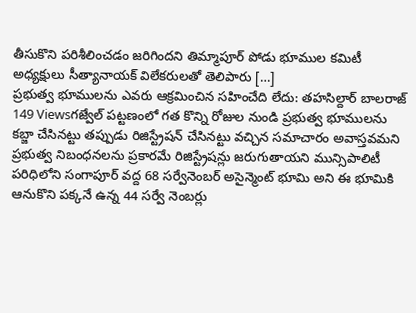తీసుకొని పరిశీలించడం జరిగిందని తిమ్మాపూర్ పోడు భూముల కమిటీ అధ్యక్షులు సీత్యానాయక్ విలేకరులతో తెలిపారు […]
ప్రభుత్వ భూములను ఎవరు ఆక్రమించిన సహించేది లేదు: తహసిల్దార్ బాలరాజ్
149 Viewsగజ్వేల్ పట్టణంలో గత కొన్ని రోజుల నుండి ప్రభుత్వ భూములను కబ్జా చేసినట్టు తప్పుడు రిజిస్ట్రేషన్ చేసినట్టు వచ్చిన సమాచారం అవాస్తవమని ప్రభుత్వ నిబంధనలను ప్రకారమే రిజిస్ట్రేషన్లు జరుగుతాయని మున్సిపాలిటీ పరిధిలోని సంగాపూర్ వద్ద 68 సర్వేనెంబర్ అసైన్మెంట్ భూమి అని ఈ భూమికి ఆనుకొని పక్కనే ఉన్న 44 సర్వే నెంబర్లు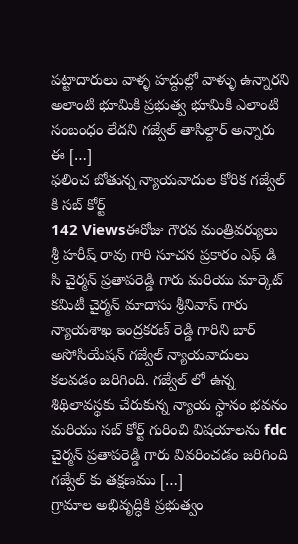పట్టాదారులు వాళ్ళ హద్దుల్లో వాళ్ళు ఉన్నారని అలాంటి భూమికి ప్రభుత్వ భూమికి ఎలాంటి సంబంధం లేదని గజ్వేల్ తాసిల్దార్ అన్నారు ఈ […]
ఫలించ బోతున్న న్యాయవాదుల కోరిక గజ్వేల్ కి సబ్ కోర్ట్
142 Viewsఈరోజు గౌరవ మంత్రివర్యులు శ్రీ హరీష్ రావు గారి సూచన ప్రకారం ఎఫ్ డి సి చైర్మన్ ప్రతాపరెడ్డి గారు మరియు మార్కెట్ కమిటీ చైర్మన్ మాదాసు శ్రీనివాస్ గారు న్యాయశాఖ ఇంద్రకరణ్ రెడ్డి గారిని బార్ అసోసియేషన్ గజ్వేల్ న్యాయవాదులు కలవడం జరిగింది. గజ్వేల్ లో ఉన్న శిథిలావస్థకు చేరుకున్న న్యాయ స్థానం భవనం మరియు సబ్ కోర్ట్ గురించి విషయాలను fdc చైర్మన్ ప్రతాపరెడ్డి గారు వివరించడం జరిగింది గజ్వేల్ కు తక్షణము […]
గ్రామాల అభివృద్ధికి ప్రభుత్వం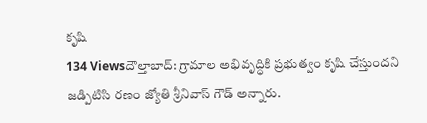కృషి
134 Viewsదౌల్తాబాద్: గ్రామాల అభివృద్ధికి ప్రభుత్వం కృషి చేస్తుందని జడ్పిటిసి రణం జ్యోతి శ్రీనివాస్ గౌడ్ అన్నారు.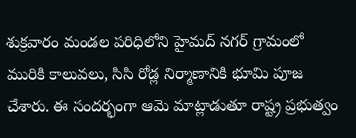శుక్రవారం మండల పరిధిలోని హైమద్ నగర్ గ్రామంలో మురికి కాలువలు, సిసి రోడ్ల నిర్మాణానికి భూమి పూజ చేశారు. ఈ సందర్భంగా ఆమె మాట్లాడుతూ రాష్ట్ర ప్రభుత్వం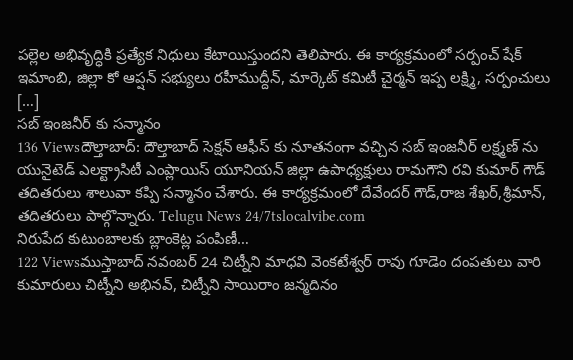పల్లెల అభివృద్ధికి ప్రత్యేక నిధులు కేటాయిస్తుందని తెలిపారు. ఈ కార్యక్రమంలో సర్పంచ్ షేక్ ఇమాంబి, జిల్లా కో ఆప్షన్ సభ్యులు రహీముద్దీన్, మార్కెట్ కమిటీ చైర్మన్ ఇప్ప లక్ష్మి, సర్పంచులు […]
సబ్ ఇంజనీర్ కు సన్మానం
136 Viewsదౌల్తాబాద్: దౌల్తాబాద్ సెక్షన్ ఆఫీస్ కు నూతనంగా వచ్చిన సబ్ ఇంజనీర్ లక్ష్మణ్ ను యునైటెడ్ ఎలక్ట్రాసిటీ ఎంప్లాయిస్ యూనియన్ జిల్లా ఉపాధ్యక్షులు రామగౌని రవి కుమార్ గౌడ్ తదితరులు శాలువా కప్పి సన్మానం చేశారు. ఈ కార్యక్రమంలో దేవేందర్ గౌడ్,రాజ శేఖర్,శ్రీమాన్, తదితరులు పాల్గొన్నారు. Telugu News 24/7tslocalvibe.com
నిరుపేద కుటుంబాలకు బ్లాంకెట్ల పంపిణీ…
122 Viewsముస్తాబాద్ నవంబర్ 24 చిట్నీని మాధవి వెంకటేశ్వర్ రావు గూడెం దంపతులు వారి కుమారులు చిట్నీని అభినవ్, చిట్నీని సాయిరాం జన్మదినం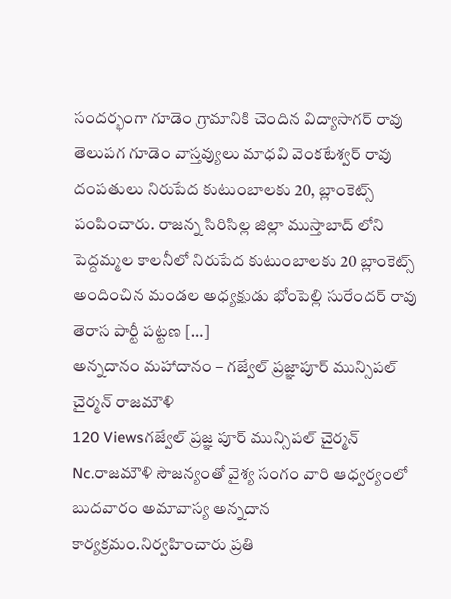సందర్భంగా గూడెం గ్రామానికి చెందిన విద్యాసాగర్ రావు తెలుపగ గూడెం వాస్తవ్యులు మాధవి వెంకటేశ్వర్ రావు దంపతులు నిరుపేద కుటుంబాలకు 20, బ్లాంకెట్స్ పంపించారు. రాజన్న సిరిసిల్ల జిల్లా ముస్తాబాద్ లోని పెద్దమ్మల కాలనీలో నిరుపేద కుటుంబాలకు 20 బ్లాంకెట్స్ అందించిన మండల అధ్యక్షుడు భోంపెల్లి సురేందర్ రావు తెరాస పార్టీ పట్టణ […]
అన్నదానం మహాదానం – గజ్వేల్ ప్రజ్ఞాపూర్ మున్సిపల్ చైర్మన్ రాజమౌళి
120 Viewsగజ్వేల్ ప్రజ్ఞ పూర్ మున్సిపల్ చైర్మన్ Nc.రాజమౌళి సౌజన్యంతో వైశ్య సంగం వారి ఆధ్వర్యంలో బుదవారం అమావాస్య అన్నదాన కార్యక్రమం.నిర్వహించారు ప్రతి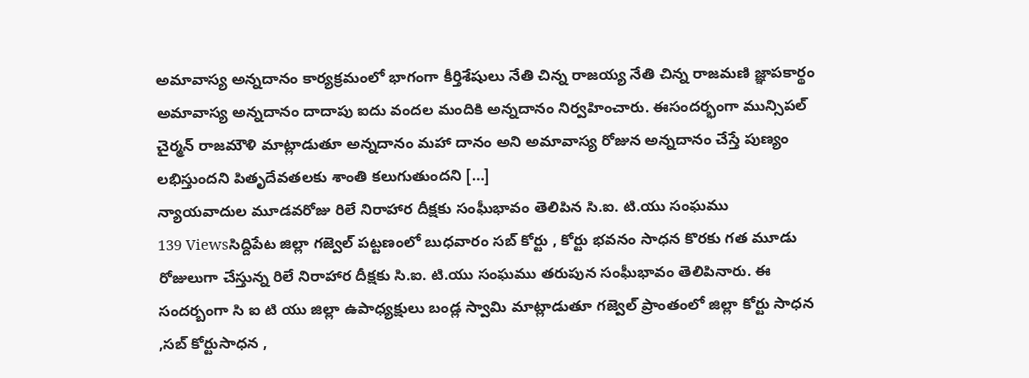అమావాస్య అన్నదానం కార్యక్రమంలో భాగంగా కీర్తిశేషులు నేతి చిన్న రాజయ్య నేతి చిన్న రాజమణి జ్ఞాపకార్థం అమావాస్య అన్నదానం దాదాపు ఐదు వందల మందికి అన్నదానం నిర్వహించారు. ఈసందర్భంగా మున్సిపల్ చైర్మన్ రాజమౌళి మాట్లాడుతూ అన్నదానం మహా దానం అని అమావాస్య రోజున అన్నదానం చేస్తే పుణ్యం లభిస్తుందని పితృదేవతలకు శాంతి కలుగుతుందని […]
న్యాయవాదుల మూడవరోజు రిలే నిరాహార దీక్షకు సంఘీభావం తెలిపిన సి.ఐ. టి.యు సంఘము
139 Viewsసిద్దిపేట జిల్లా గజ్వెల్ పట్టణంలో బుధవారం సబ్ కోర్టు , కోర్టు భవనం సాధన కొరకు గత మూడు రోజులుగా చేస్తున్న రిలే నిరాహార దీక్షకు సి.ఐ. టి.యు సంఘము తరుపున సంఘీభావం తెలిపినారు. ఈ సందర్బంగా సి ఐ టి యు జిల్లా ఉపాధ్యక్షులు బండ్ల స్వామి మాట్లాడుతూ గజ్వెల్ ప్రాంతంలో జిల్లా కోర్టు సాధన ,సబ్ కోర్టుసాధన ,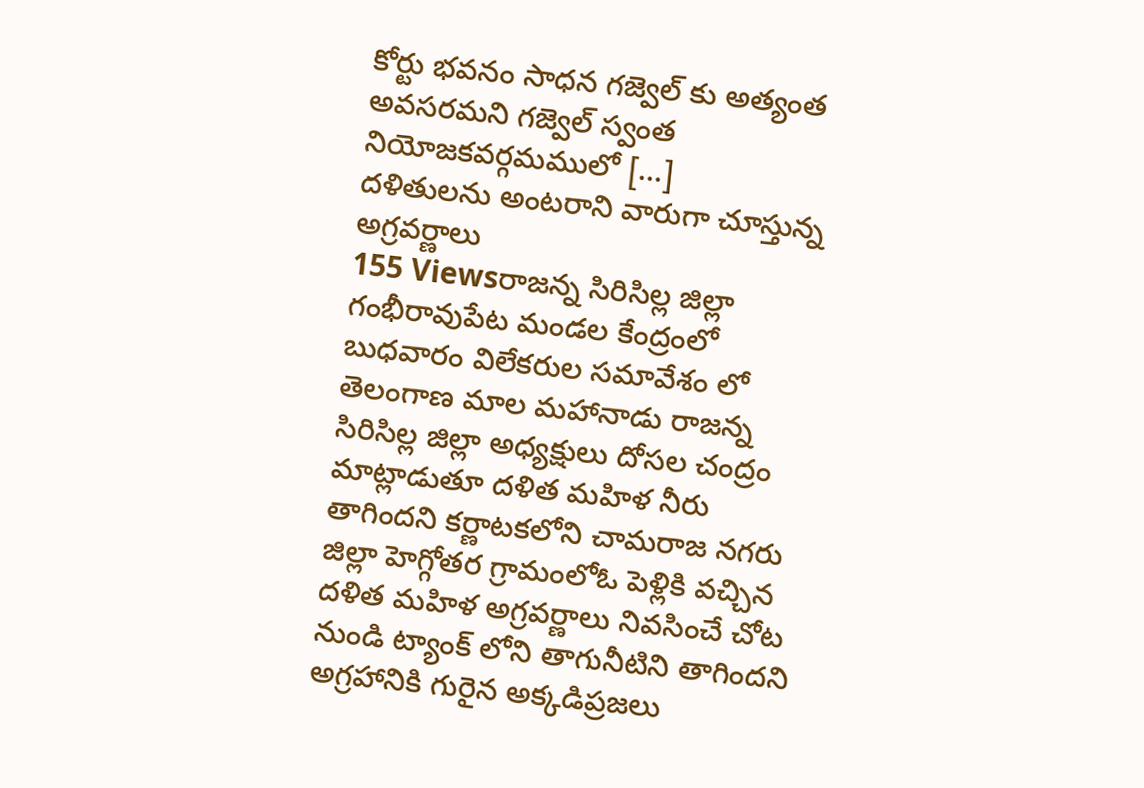కోర్టు భవనం సాధన గజ్వెల్ కు అత్యంత అవసరమని గజ్వెల్ స్వంత నియోజకవర్గమములో […]
దళితులను అంటరాని వారుగా చూస్తున్న అగ్రవర్ణాలు
155 Viewsరాజన్న సిరిసిల్ల జిల్లా గంభీరావుపేట మండల కేంద్రంలో బుధవారం విలేకరుల సమావేశం లో తెలంగాణ మాల మహానాడు రాజన్న సిరిసిల్ల జిల్లా అధ్యక్షులు దోసల చంద్రం మాట్లాడుతూ దళిత మహిళ నీరు తాగిందని కర్ణాటకలోని చామరాజ నగరు జిల్లా హెగ్గోతర గ్రామంలోఓ పెళ్లికి వచ్చిన దళిత మహిళ అగ్రవర్ణాలు నివసించే చోట నుండి ట్యాంక్ లోని తాగునీటిని తాగిందని అగ్రహానికి గురైన అక్కడిప్రజలు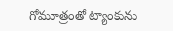గోమూత్రంతో ట్యాంకును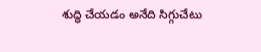శుద్ధి చేయడం అనేది సిగ్గుచేటు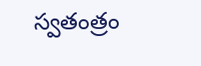స్వతంత్రం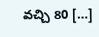వచ్చి 80 […]